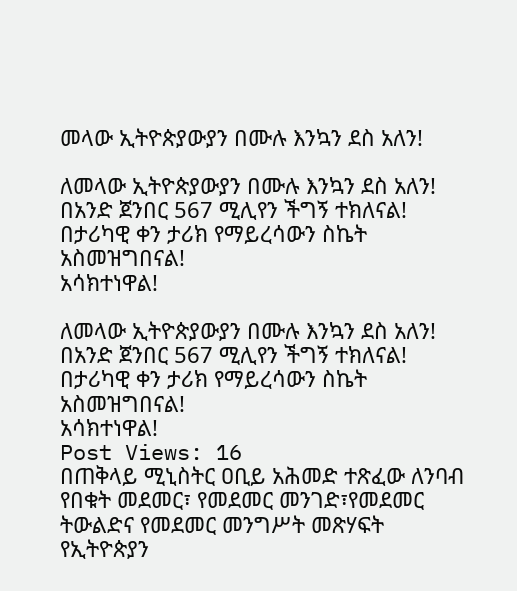መላው ኢትዮጵያውያን በሙሉ እንኳን ደስ አለን!

ለመላው ኢትዮጵያውያን በሙሉ እንኳን ደስ አለን!
በአንድ ጀንበር 567 ሚሊየን ችግኝ ተክለናል!
በታሪካዊ ቀን ታሪክ የማይረሳውን ስኬት አስመዝግበናል!
አሳክተነዋል!

ለመላው ኢትዮጵያውያን በሙሉ እንኳን ደስ አለን!
በአንድ ጀንበር 567 ሚሊየን ችግኝ ተክለናል!
በታሪካዊ ቀን ታሪክ የማይረሳውን ስኬት አስመዝግበናል!
አሳክተነዋል!
Post Views: 16
በጠቅላይ ሚኒስትር ዐቢይ አሕመድ ተጽፈው ለንባብ የበቁት መደመር፣ የመደመር መንገድ፣የመደመር ትውልድና የመደመር መንግሥት መጽሃፍት የኢትዮጵያን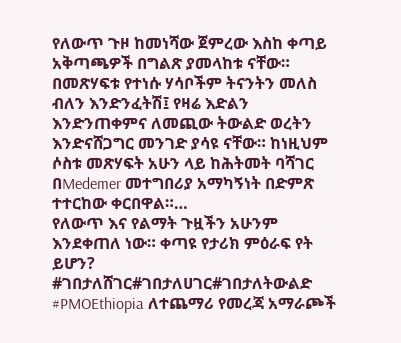የለውጥ ጉዞ ከመነሻው ጀምረው እስከ ቀጣይ አቅጣጫዎች በግልጽ ያመላከቱ ናቸው። በመጽሃፍቱ የተነሱ ሃሳቦችም ትናንትን መለስ ብለን እንድንፈትሽ፤ የዛሬ እድልን እንድንጠቀምና ለመጪው ትውልድ ወረትን እንድናሸጋግር መንገድ ያሳዩ ናቸው። ከነዚህም ሶስቱ መጽሃፍት አሁን ላይ ከሕትመት ባሻገር በMedemer መተግበሪያ አማካኝነት በድምጽ ተተርከው ቀርበዋል።…
የለውጥ እና የልማት ጉዟችን አሁንም እንደቀጠለ ነው። ቀጣዩ የታሪክ ምዕራፍ የት ይሆን? #ገበታለሸገር#ገበታለሀገር#ገበታለትውልድ #PMOEthiopia ለተጨማሪ የመረጃ አማራጮች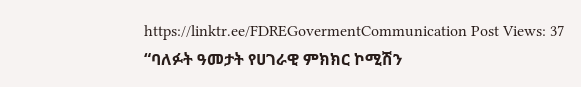https://linktr.ee/FDREGovermentCommunication Post Views: 37
“ባለፉት ዓመታት የሀገራዊ ምክክር ኮሚሽን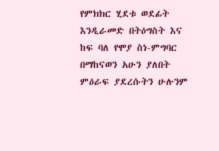የምክክር ሂደቱ ወደፊት እንዲራመድ በትዕግስት እና ከፍ ባለ የሞያ ስነ-ምግባር በማከናወን አሁን ያለበት ምዕራፍ ያደረሱትን ሁሉንም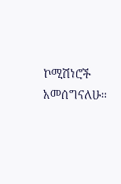ኮሚሽነሮች አመሰግናለሁ።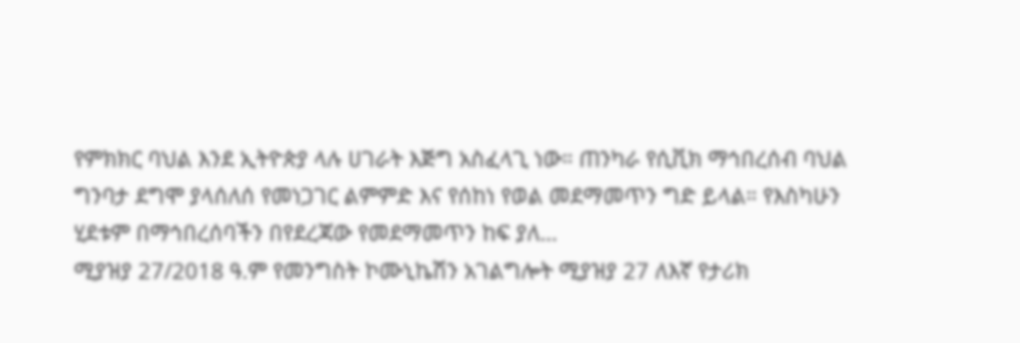የምክክር ባህል እንደ ኢትዮጵያ ላሉ ሀገራት እጅግ አስፈላጊ ነው። ጠንካራ የሲቪክ ማኅበረሰብ ባህል ግንባታ ደግሞ ያላሰለሰ የመነጋገር ልምምድ እና የሰከነ የወል መደማመጥን ግድ ይላል። የእስካሁን ሂደቱም በማኅበረሰባችን በየደረጃው የመደማመጥን ከፍ ያለ…
ሚያዝያ 27/2018 ዓ.ም የመንግስት ኮሙኒኬሽን አገልግሎት ሚያዝያ 27 ለእኛ የታሪክ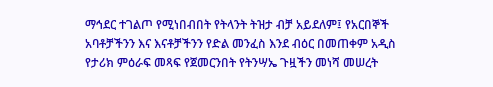ማኅደር ተገልጦ የሚነበብበት የትላንት ትዝታ ብቻ አይደለም፤ የአርበኞች አባቶቻችንን እና እናቶቻችንን የድል መንፈስ እንደ ብዕር በመጠቀም አዲስ የታሪክ ምዕራፍ መጻፍ የጀመርንበት የትንሣኤ ጉዟችን መነሻ መሠረት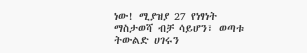ነው! ሚያዝያ 27 የነፃነት ማስታወሻ ብቻ ሳይሆን፣ ወጣቱ ትውልድ ሀገሩን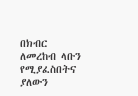በክብር ለመረከብ ላቡን የሚያፈስበትና ያለውን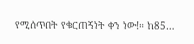የሚሰጥበት የቁርጠኝነት ቀን ነው!። ከ85…